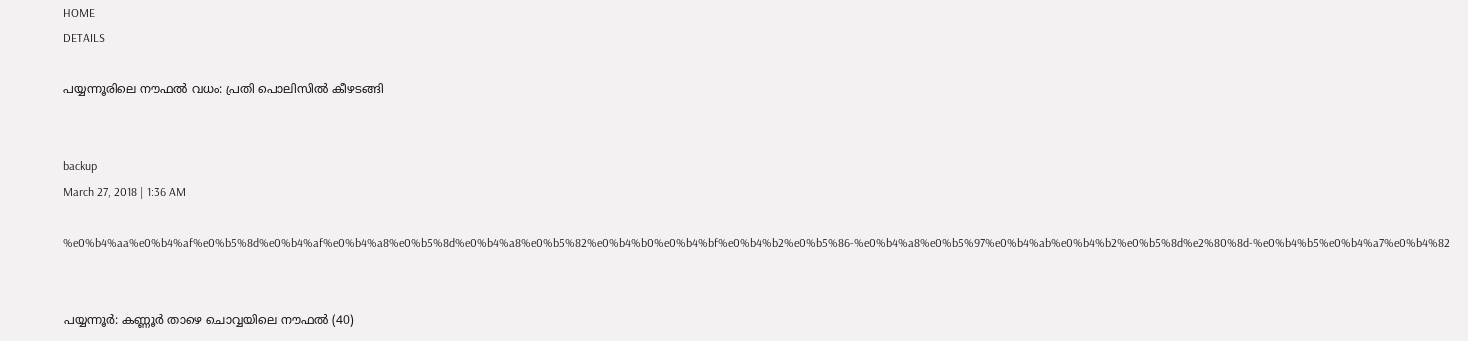HOME
DETAILS

പയ്യന്നൂരിലെ നൗഫല്‍ വധം: പ്രതി പൊലിസില്‍ കീഴടങ്ങി


backup
March 27, 2018 | 1:36 AM

%e0%b4%aa%e0%b4%af%e0%b5%8d%e0%b4%af%e0%b4%a8%e0%b5%8d%e0%b4%a8%e0%b5%82%e0%b4%b0%e0%b4%bf%e0%b4%b2%e0%b5%86-%e0%b4%a8%e0%b5%97%e0%b4%ab%e0%b4%b2%e0%b5%8d%e2%80%8d-%e0%b4%b5%e0%b4%a7%e0%b4%82


പയ്യന്നൂര്‍: കണ്ണൂര്‍ താഴെ ചൊവ്വയിലെ നൗഫല്‍ (40)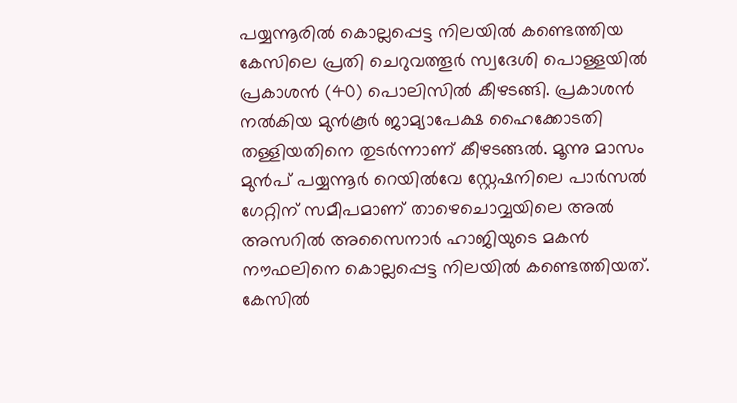പയ്യന്നൂരില്‍ കൊല്ലപ്പെട്ട നിലയില്‍ കണ്ടെത്തിയ കേസിലെ പ്രതി ചെറുവത്തൂര്‍ സ്വദേശി പൊള്ളയില്‍ പ്രകാശന്‍ (40) പൊലിസില്‍ കീഴടങ്ങി. പ്രകാശന്‍ നല്‍കിയ മുന്‍കൂര്‍ ജാമ്യാപേക്ഷ ഹൈക്കോടതി തള്ളിയതിനെ തുടര്‍ന്നാണ് കീഴടങ്ങല്‍. മൂന്നു മാസം മുന്‍പ് പയ്യന്നൂര്‍ റെയില്‍വേ സ്റ്റേഷനിലെ പാര്‍സല്‍ ഗേറ്റിന് സമീപമാണ് താഴെചൊവ്വയിലെ അല്‍ അസറില്‍ അസൈനാര്‍ ഹാജിയുടെ മകന്‍ നൗഫലിനെ കൊല്ലപ്പെട്ട നിലയില്‍ കണ്ടെത്തിയത്. കേസില്‍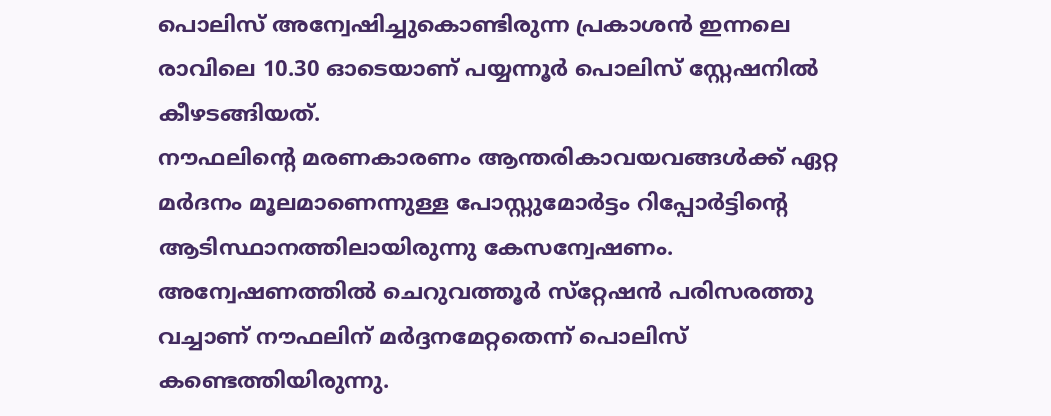പൊലിസ് അന്വേഷിച്ചുകൊണ്ടിരുന്ന പ്രകാശന്‍ ഇന്നലെ രാവിലെ 10.30 ഓടെയാണ് പയ്യന്നൂര്‍ പൊലിസ് സ്റ്റേഷനില്‍ കീഴടങ്ങിയത്.
നൗഫലിന്റെ മരണകാരണം ആന്തരികാവയവങ്ങള്‍ക്ക് ഏറ്റ മര്‍ദനം മൂലമാണെന്നുള്ള പോസ്റ്റുമോര്‍ട്ടം റിപ്പോര്‍ട്ടിന്റെ ആടിസ്ഥാനത്തിലായിരുന്നു കേസന്വേഷണം. അന്വേഷണത്തില്‍ ചെറുവത്തൂര്‍ സ്‌റ്റേഷന്‍ പരിസരത്തു വച്ചാണ് നൗഫലിന് മര്‍ദ്ദനമേറ്റതെന്ന് പൊലിസ് കണ്ടെത്തിയിരുന്നു.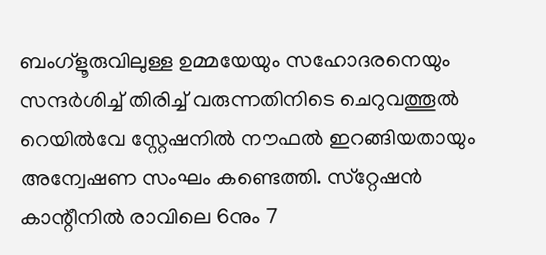ബംഗ്‌ളൂരുവിലുള്ള ഉമ്മയേയും സഹോദരനെയും സന്ദര്‍ശിച്ച് തിരിച്ച് വരുന്നതിനിടെ ചെറുവത്തൂല്‍ റെയില്‍വേ സ്റ്റേഷനില്‍ നൗഫല്‍ ഇറങ്ങിയതായും അന്വേഷണ സംഘം കണ്ടെത്തി. സ്‌റ്റേഷന്‍ കാന്റീനില്‍ രാവിലെ 6നും 7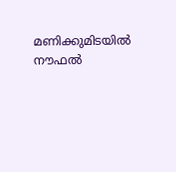മണിക്കുമിടയില്‍ നൗഫല്‍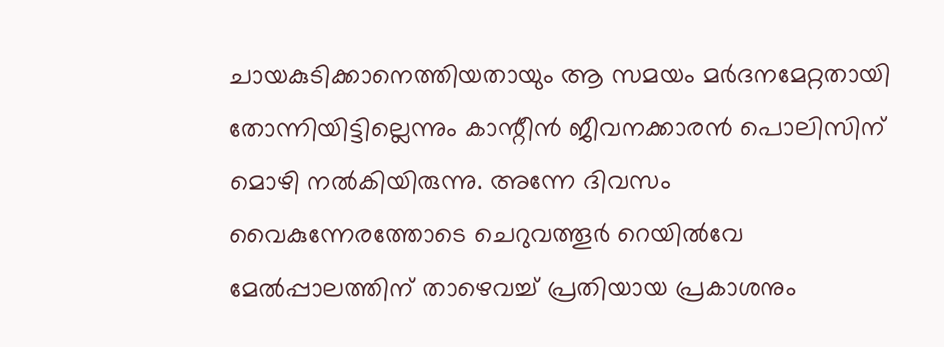ചായകുടിക്കാനെത്തിയതായും ആ സമയം മര്‍ദനമേറ്റതായി തോന്നിയിട്ടില്ലെന്നും കാന്റീന്‍ ജീവനക്കാരന്‍ പൊലിസിന് മൊഴി നല്‍കിയിരുന്നു. അന്നേ ദിവസം വൈകുന്നേരത്തോടെ ചെറുവത്തൂര്‍ റെയില്‍വേ മേല്‍പ്പാലത്തിന് താഴെവച്ച് പ്രതിയായ പ്രകാശനും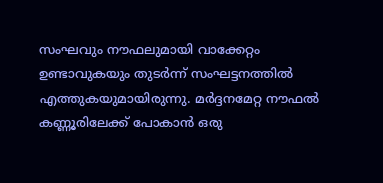സംഘവും നൗഫലുമായി വാക്കേറ്റം ഉണ്ടാവുകയും തുടര്‍ന്ന് സംഘട്ടനത്തില്‍ എത്തുകയുമായിരുന്നു. മര്‍ദ്ദനമേറ്റ നൗഫല്‍ കണ്ണൂരിലേക്ക് പോകാന്‍ ഒരു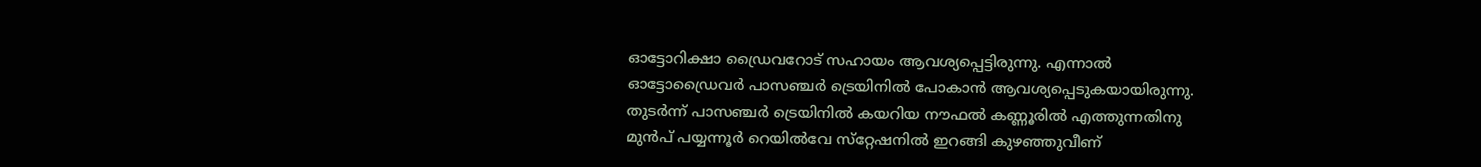ഓട്ടോറിക്ഷാ ഡ്രൈവറോട് സഹായം ആവശ്യപ്പെട്ടിരുന്നു. എന്നാല്‍ ഓട്ടോഡ്രൈവര്‍ പാസഞ്ചര്‍ ട്രെയിനില്‍ പോകാന്‍ ആവശ്യപ്പെടുകയായിരുന്നു. തുടര്‍ന്ന് പാസഞ്ചര്‍ ട്രെയിനില്‍ കയറിയ നൗഫല്‍ കണ്ണൂരില്‍ എത്തുന്നതിനു മുന്‍പ് പയ്യന്നൂര്‍ റെയില്‍വേ സ്‌റ്റേഷനില്‍ ഇറങ്ങി കുഴഞ്ഞുവീണ്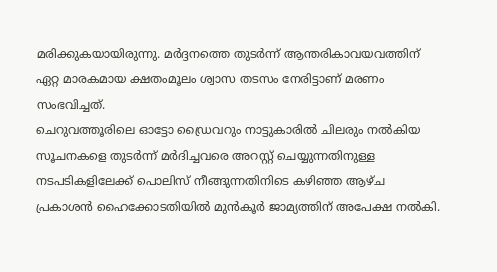മരിക്കുകയായിരുന്നു. മര്‍ദ്ദനത്തെ തുടര്‍ന്ന് ആന്തരികാവയവത്തിന് ഏറ്റ മാരകമായ ക്ഷതംമൂലം ശ്വാസ തടസം നേരിട്ടാണ് മരണം സംഭവിച്ചത്.
ചെറുവത്തൂരിലെ ഓട്ടോ ഡ്രൈവറും നാട്ടുകാരില്‍ ചിലരും നല്‍കിയ സൂചനകളെ തുടര്‍ന്ന് മര്‍ദിച്ചവരെ അറസ്റ്റ് ചെയ്യുന്നതിനുള്ള നടപടികളിലേക്ക് പൊലിസ് നീങ്ങുന്നതിനിടെ കഴിഞ്ഞ ആഴ്ച പ്രകാശന്‍ ഹൈക്കോടതിയില്‍ മുന്‍കൂര്‍ ജാമ്യത്തിന് അപേക്ഷ നല്‍കി.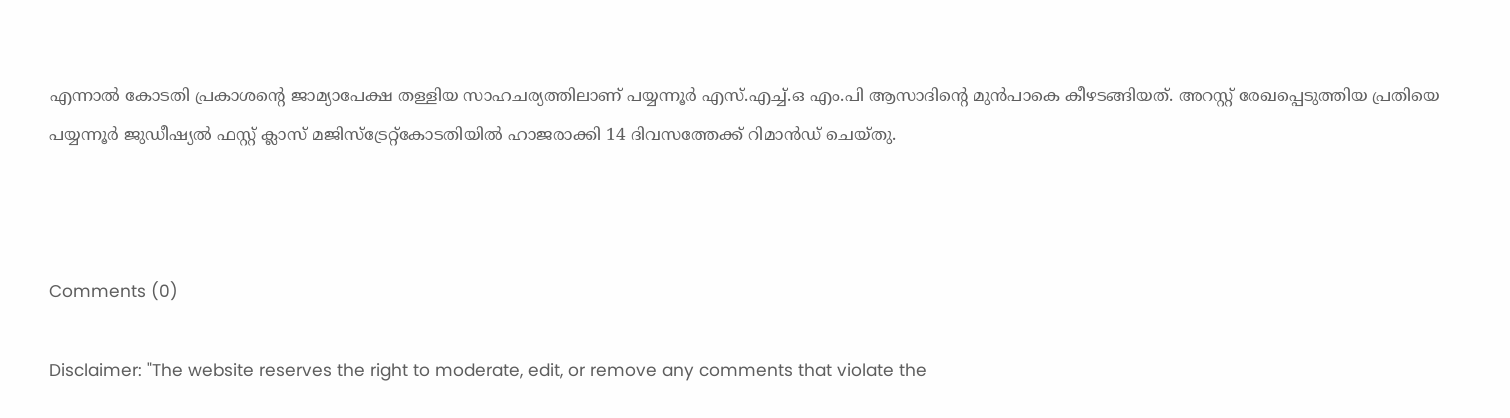എന്നാല്‍ കോടതി പ്രകാശന്റെ ജാമ്യാപേക്ഷ തള്ളിയ സാഹചര്യത്തിലാണ് പയ്യന്നൂര്‍ എസ്.എച്ച്.ഒ എം.പി ആസാദിന്റെ മുന്‍പാകെ കീഴടങ്ങിയത്. അറസ്റ്റ് രേഖപ്പെടുത്തിയ പ്രതിയെ പയ്യന്നൂര്‍ ജുഡീഷ്യല്‍ ഫസ്റ്റ് ക്ലാസ് മജിസ്‌ട്രേറ്റ്‌കോടതിയില്‍ ഹാജരാക്കി 14 ദിവസത്തേക്ക് റിമാന്‍ഡ് ചെയ്തു.



Comments (0)

Disclaimer: "The website reserves the right to moderate, edit, or remove any comments that violate the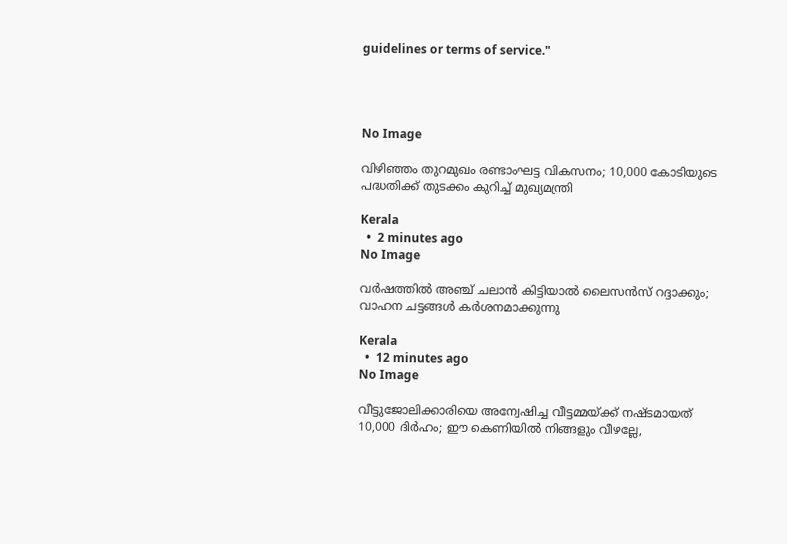guidelines or terms of service."




No Image

വിഴിഞ്ഞം തുറമുഖം രണ്ടാംഘട്ട വികസനം; 10,000 കോടിയുടെ പദ്ധതിക്ക് തുടക്കം കുറിച്ച് മുഖ്യമന്ത്രി

Kerala
  •  2 minutes ago
No Image

വര്‍ഷത്തില്‍ അഞ്ച് ചലാന്‍ കിട്ടിയാല്‍ ലൈസന്‍സ് റദ്ദാക്കും; വാഹന ചട്ടങ്ങൾ കർശനമാക്കുന്നു

Kerala
  •  12 minutes ago
No Image

വീട്ടുജോലിക്കാരിയെ അന്വേഷിച്ച വീട്ടമ്മയ്ക്ക് നഷ്ടമായത് 10,000 ദിർഹം; ഈ കെണിയിൽ നിങ്ങളും വീഴല്ലേ,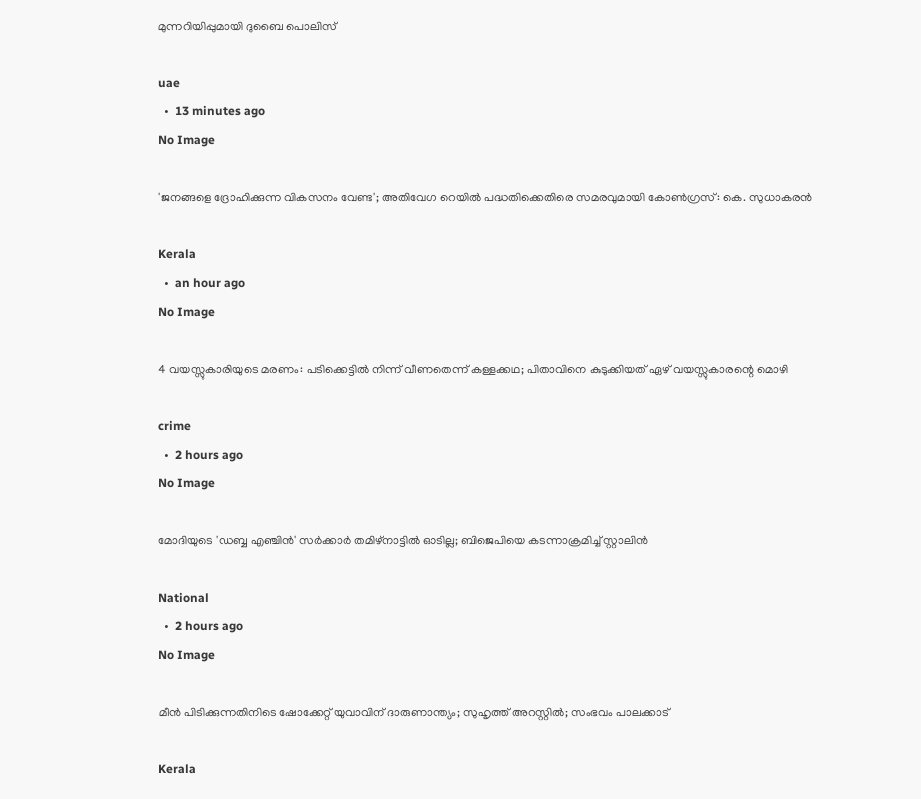മുന്നറിയിപ്പുമായി ദുബൈ പൊലിസ്

uae
  •  13 minutes ago
No Image

'ജനങ്ങളെ ദ്രോഹിക്കുന്ന വികസനം വേണ്ട'; അതിവേഗ റെയിൽ പദ്ധതിക്കെതിരെ സമരവുമായി കോൺഗ്രസ്: കെ. സുധാകരൻ

Kerala
  •  an hour ago
No Image

4 വയസ്സുകാരിയുടെ മരണം: പടിക്കെട്ടിൽ നിന്ന് വീണതെന്ന് കള്ളക്കഥ; പിതാവിനെ കുടുക്കിയത് ഏഴ് വയസ്സുകാരന്റെ മൊഴി

crime
  •  2 hours ago
No Image

മോദിയുടെ 'ഡബ്ബ എഞ്ചിന്‍' സര്‍ക്കാര്‍ തമിഴ്‌നാട്ടില്‍ ഓടില്ല; ബിജെപിയെ കടന്നാക്രമിച്ച് സ്റ്റാലിന്‍

National
  •  2 hours ago
No Image

മീൻ പിടിക്കുന്നതിനിടെ ഷോക്കേറ്റ് യുവാവിന് ദാരുണാന്ത്യം; സുഹൃത്ത് അറസ്റ്റിൽ; സംഭവം പാലക്കാട്

Kerala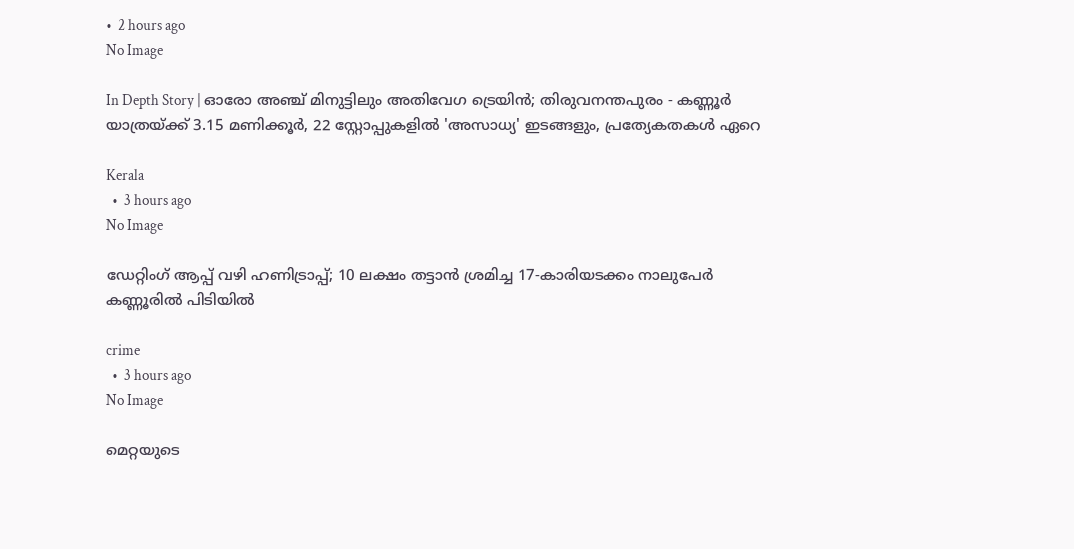•  2 hours ago
No Image

In Depth Story | ഓരോ അഞ്ച് മിനുട്ടിലും അതിവേഗ ട്രെയിൻ; തിരുവനന്തപുരം - കണ്ണൂർ യാത്രയ്ക്ക് 3.15 മണിക്കൂർ, 22 സ്റ്റോപ്പുകളിൽ 'അസാധ്യ' ഇടങ്ങളും, പ്രത്യേകതകൾ ഏറെ

Kerala
  •  3 hours ago
No Image

ഡേറ്റിംഗ് ആപ്പ് വഴി ഹണിട്രാപ്പ്; 10 ലക്ഷം തട്ടാൻ ശ്രമിച്ച 17-കാരിയടക്കം നാലുപേർ കണ്ണൂരിൽ പിടിയിൽ

crime
  •  3 hours ago
No Image

മെറ്റയുടെ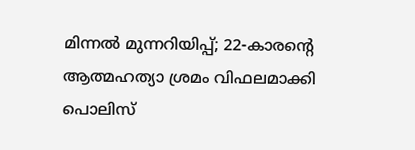മിന്നൽ മുന്നറിയിപ്പ്; 22-കാരന്റെ ആത്മഹത്യാ ശ്രമം വിഫലമാക്കി പൊലിസ്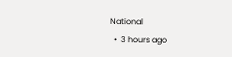National
  •  3 hours ago